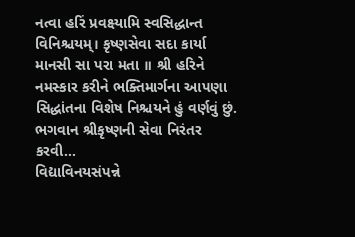નત્વા હરિં પ્રવક્ષ્યામિ સ્વસિદ્ધાન્ત વિનિશ્ચયમ્। કૃષ્ણસેવા સદા કાર્યા માનસી સા પરા મતા ॥ શ્રી હરિને નમસ્કાર કરીને ભક્તિમાર્ગના આપણા સિદ્ધાંતના વિશેષ નિશ્ચયને હું વર્ણવું છું. ભગવાન શ્રીકૃષ્ણની સેવા નિરંતર કરવી...
વિદ્યાવિનયસંપન્ને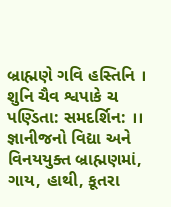બ્રાહ્મણે ગવિ હસ્તિનિ । શુનિ ચૈવ શ્વપાકે ચ પણ્ડિતા: સમદર્શિન: ।। જ્ઞાનીજનો વિદ્યા અને વિનયયુક્ત બ્રાહ્મણમાં, ગાય, હાથી, કૂતરા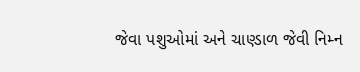જેવા પશુઓમાં અને ચાણ્ડાળ જેવી નિમ્ન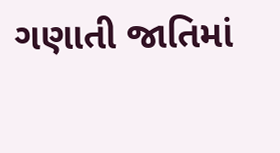ગણાતી જાતિમાં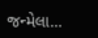જન્મેલા...